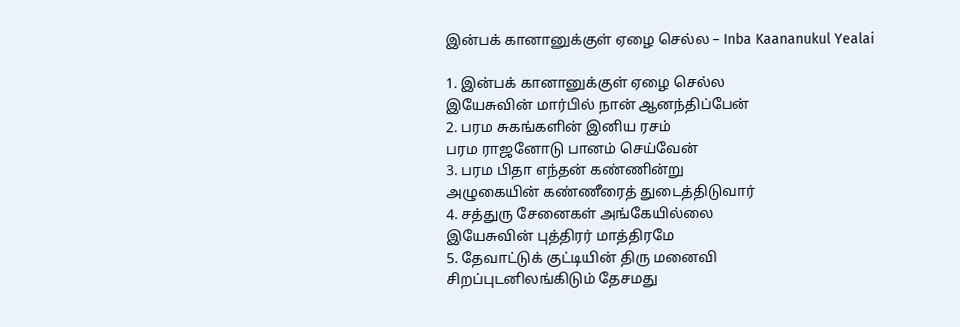இன்பக் கானானுக்குள் ஏழை செல்ல – Inba Kaananukul Yealai

1. இன்பக் கானானுக்குள் ஏழை செல்ல
இயேசுவின் மார்பில் நான் ஆனந்திப்பேன்
2. பரம சுகங்களின் இனிய ரசம்
பரம ராஜனோடு பானம் செய்வேன்
3. பரம பிதா எந்தன் கண்ணின்று
அழுகையின் கண்ணீரைத் துடைத்திடுவார்
4. சத்துரு சேனைகள் அங்கேயில்லை
இயேசுவின் புத்திரர் மாத்திரமே
5. தேவாட்டுக் குட்டியின் திரு மனைவி
சிறப்புடனிலங்கிடும் தேசமது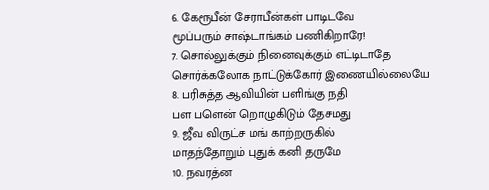6. கேரூபீன் சேராபீன்கள் பாடிடவே
மூப்பரும் சாஷ்டாங்கம் பணிகிறாரே!
7. சொல்லுக்கும் நினைவுக்கும் எட்டிடாதே
சொர்க்கலோக நாட்டுக்கோர் இணையில்லையே
8. பரிசுத்த ஆவியின் பளிங்கு நதி
பள பளென் றொழுகிடும் தேசமது
9. ஜீவ விருட்ச மங் காற்றருகில்
மாதந்தோறும் புதுக் கனி தருமே
10. நவரத்ன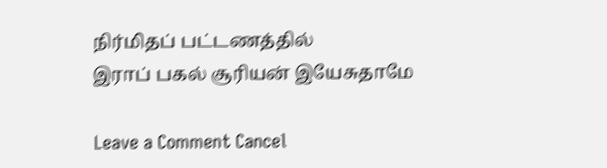நிர்மிதப் பட்டணத்தில்
இராப் பகல் சூரியன் இயேசுதாமே

Leave a Comment Cancel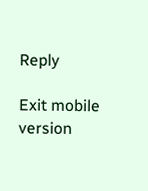Reply

Exit mobile version